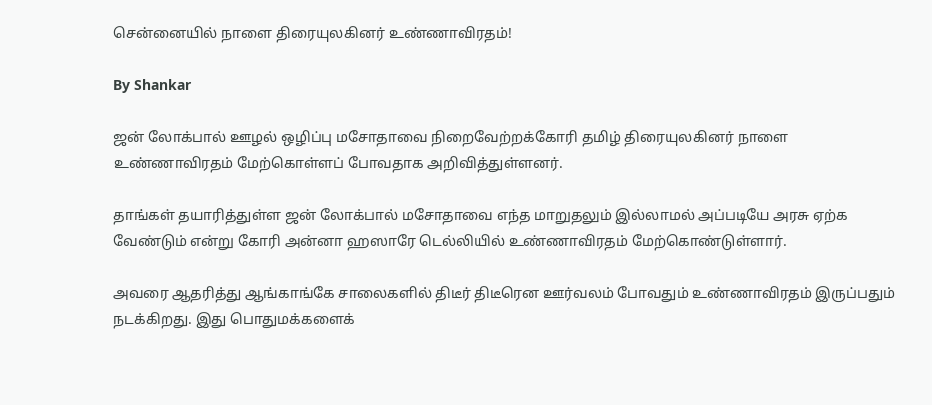சென்னையில் நாளை திரையுலகினர் உண்ணாவிரதம்!

By Shankar

ஜன் லோக்பால் ஊழல் ஒழிப்பு மசோதாவை நிறைவேற்றக்கோரி தமிழ் திரையுலகினர் நாளை உண்ணாவிரதம் மேற்கொள்ளப் போவதாக அறிவித்துள்ளனர்.

தாங்கள் தயாரித்துள்ள ஜன் லோக்பால் மசோதாவை எந்த மாறுதலும் இல்லாமல் அப்படியே அரசு ஏற்க வேண்டும் என்று கோரி அன்னா ஹஸாரே டெல்லியில் உண்ணாவிரதம் மேற்கொண்டுள்ளார்.

அவரை ஆதரித்து ஆங்காங்கே சாலைகளில் திடீர் திடீரென ஊர்வலம் போவதும் உண்ணாவிரதம் இருப்பதும் நடக்கிறது. இது பொதுமக்களைக்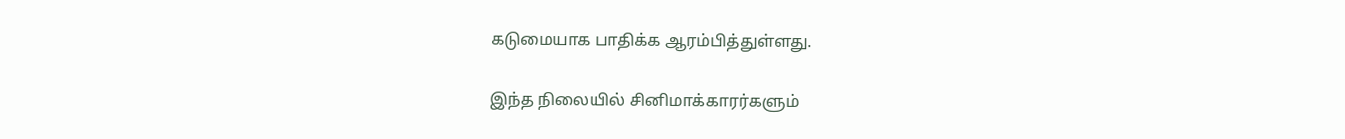கடுமையாக பாதிக்க ஆரம்பித்துள்ளது.

இந்த நிலையில் சினிமாக்காரர்களும்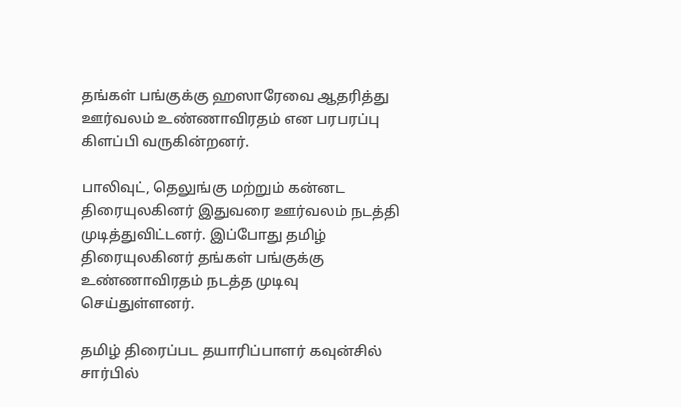தங்கள் பங்குக்கு ஹஸாரேவை ஆதரித்து ஊர்வலம் உண்ணாவிரதம் என பரபரப்பு கிளப்பி வருகின்றனர்.

பாலிவுட், தெலுங்கு மற்றும் கன்னட திரையுலகினர் இதுவரை ஊர்வலம் நடத்தி முடித்துவிட்டனர். இப்போது தமிழ் திரையுலகினர் தங்கள் பங்குக்கு உண்ணாவிரதம் நடத்த முடிவு செய்துள்ளனர்.

தமிழ் திரைப்பட தயாரிப்பாளர் கவுன்சில் சார்பில்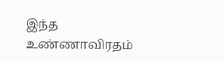இந்த உண்ணாவிரதம்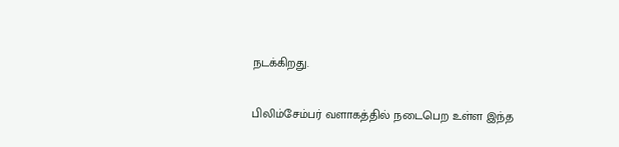நடக்கிறது.

பிலிம்சேம்பர் வளாகத்தில் நடைபெற உள்ள இந்த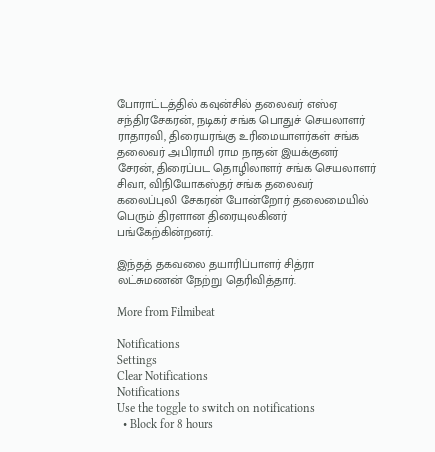போராட்டத்தில் கவுன்சில் தலைவர் எஸ்ஏ சந்திரசேகரன், நடிகர் சங்க பொதுச் செயலாளர் ராதாரவி, திரையரங்கு உரிமையாளர்கள் சங்க தலைவர் அபிராமி ராம நாதன் இயக்குனர் சேரன், திரைப்பட தொழிலாளர் சங்க செயலாளர் சிவா, விநியோகஸ்தர் சங்க தலைவர் கலைப்புலி சேகரன் போன்றோர் தலைமையில் பெரும் திரளான திரையுலகினர் பங்கேற்கின்றனர்.

இந்தத் தகவலை தயாரிப்பாளர் சித்ரா லட்சுமணன் நேற்று தெரிவித்தார்.

More from Filmibeat

Notifications
Settings
Clear Notifications
Notifications
Use the toggle to switch on notifications
  • Block for 8 hours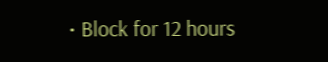• Block for 12 hours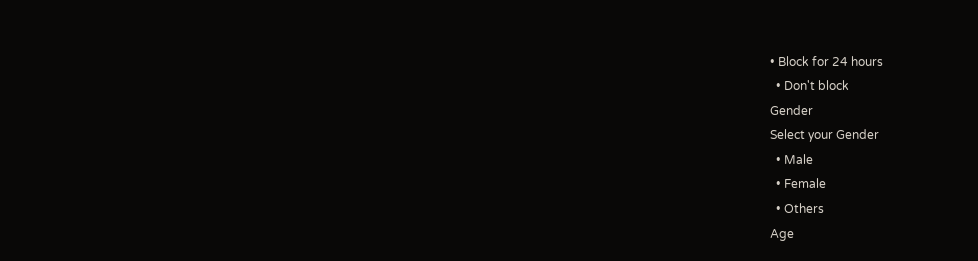• Block for 24 hours
  • Don't block
Gender
Select your Gender
  • Male
  • Female
  • Others
Age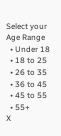Select your Age Range
  • Under 18
  • 18 to 25
  • 26 to 35
  • 36 to 45
  • 45 to 55
  • 55+
X